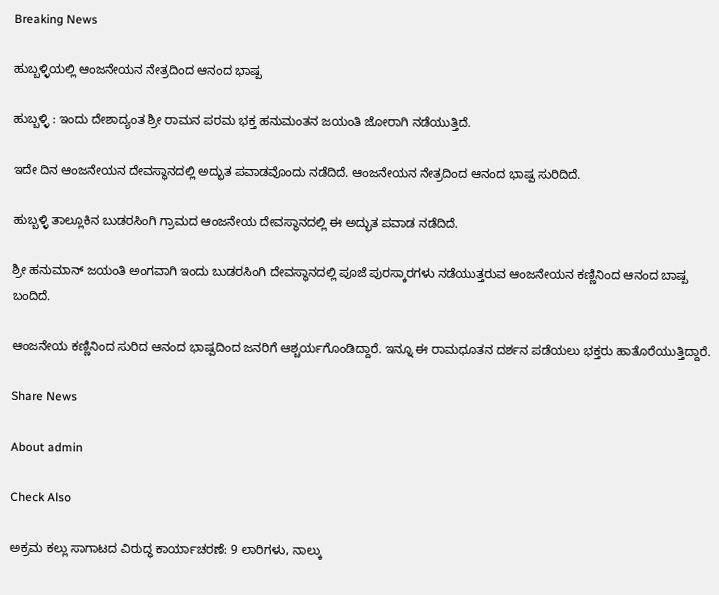Breaking News

ಹುಬ್ಬಳ್ಳಿಯಲ್ಲಿ ಆಂಜನೇಯನ ನೇತ್ರದಿಂದ ಆನಂದ ಭಾಷ್ಪ

ಹುಬ್ಬಳ್ಳಿ : ಇಂದು ದೇಶಾದ್ಯಂತ ಶ್ರೀ ರಾಮನ ಪರಮ ಭಕ್ತ ಹನುಮಂತನ ಜಯಂತಿ ಜೋರಾಗಿ ನಡೆಯುತ್ತಿದೆ.

ಇದೇ ದಿನ ಆಂಜನೇಯನ ದೇವಸ್ಥಾನದಲ್ಲಿ ಅದ್ಭುತ ಪವಾಡವೊಂದು ನಡೆದಿದೆ. ಆಂಜನೇಯನ ನೇತ್ರದಿಂದ ಆನಂದ ಭಾಷ್ಪ ಸುರಿದಿದೆ.

ಹುಬ್ಬಳ್ಳಿ ತಾಲ್ಲೂಕಿನ ಬುಡರಸಿಂಗಿ ಗ್ರಾಮದ ಆಂಜನೇಯ ದೇವಸ್ಥಾನದಲ್ಲಿ ಈ ಅದ್ಭುತ ಪವಾಡ ನಡೆದಿದೆ.

ಶ್ರೀ ಹನುಮಾನ್ ಜಯಂತಿ ಅಂಗವಾಗಿ ಇಂದು ಬುಡರಸಿಂಗಿ ದೇವಸ್ಥಾನದಲ್ಲಿ ಪೂಜೆ ಪುರಸ್ಕಾರಗಳು ನಡೆಯುತ್ತರುವ ಆಂಜನೇಯನ ಕಣ್ಣಿನಿಂದ ಆನಂದ ಬಾಷ್ಪ ಬಂದಿದೆ.

ಆಂಜನೇಯ ಕಣ್ಣಿನಿಂದ ಸುರಿದ ಆನಂದ ಭಾಷ್ಪದಿ‌ಂದ ಜನರಿಗೆ ಆಶ್ಚರ್ಯಗೊಂಡಿದ್ದಾರೆ. ಇನ್ನೂ ಈ ರಾಮಧೂತನ ದರ್ಶನ ಪಡೆಯಲು ಭಕ್ತರು ಹಾತೊರೆಯುತ್ತಿದ್ದಾರೆ.

Share News

About admin

Check Also

ಅಕ್ರಮ ಕಲ್ಲು ಸಾಗಾಟದ ವಿರುದ್ಧ ಕಾರ್ಯಾಚರಣೆ: 9 ಲಾರಿಗಳು, ನಾಲ್ಕು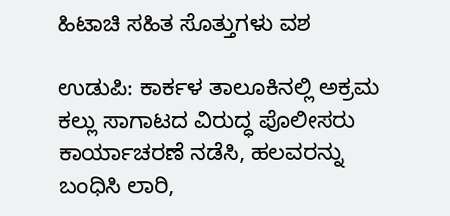ಹಿಟಾಚಿ ಸಹಿತ ಸೊತ್ತುಗಳು ವಶ

ಉಡುಪಿ: ಕಾರ್ಕಳ ತಾಲೂಕಿನಲ್ಲಿ ಅಕ್ರಮ ಕಲ್ಲು ಸಾಗಾಟದ ವಿರುದ್ಧ ಪೊಲೀಸರು ಕಾರ್ಯಾಚರಣೆ ನಡೆಸಿ, ಹಲವರನ್ನು ಬಂಧಿಸಿ ಲಾರಿ,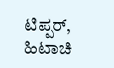ಟಿಪ್ಪರ್, ಹಿಟಾಚಿ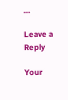…

Leave a Reply

Your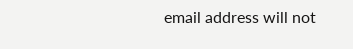email address will not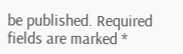be published. Required fields are marked *